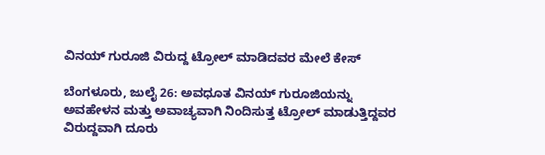ವಿನಯ್ ಗುರೂಜಿ ವಿರುದ್ದ ಟ್ರೋಲ್ ಮಾಡಿದವರ ಮೇಲೆ ಕೇಸ್

ಬೆಂಗಳೂರು, ಜುಲೈ 26: ಅವಧೂತ ವಿನಯ್ ಗುರೂಜಿಯನ್ನು ಅವಹೇಳನ ಮತ್ತು ಅವಾಚ್ಯವಾಗಿ ನಿಂದಿಸುತ್ತ ಟ್ರೋಲ್ ಮಾಡುತ್ತಿದ್ದವರ ವಿರುದ್ದವಾಗಿ ದೂರು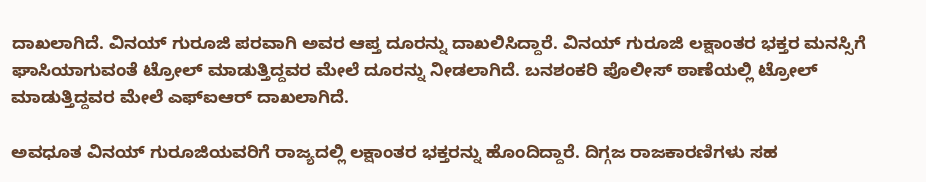ದಾಖಲಾಗಿದೆ. ವಿನಯ್ ಗುರೂಜಿ ಪರವಾಗಿ ಅವರ ಆಪ್ತ ದೂರನ್ನು ದಾಖಲಿಸಿದ್ದಾರೆ. ವಿನಯ್ ಗುರೂಜಿ ಲಕ್ಷಾಂತರ ಭಕ್ತರ ಮನಸ್ಸಿಗೆ ಘಾಸಿಯಾಗುವಂತೆ ಟ್ರೋಲ್ ಮಾಡುತ್ತಿದ್ದವರ ಮೇಲೆ ದೂರನ್ನು ನೀಡಲಾಗಿದೆ. ಬನಶಂಕರಿ ಪೊಲೀಸ್ ಠಾಣೆಯಲ್ಲಿ ಟ್ರೋಲ್ ಮಾಡುತ್ತಿದ್ದವರ ಮೇಲೆ ಎಫ್ಐಆರ್ ದಾಖಲಾಗಿದೆ.

ಅವಧೂತ ವಿನಯ್ ಗುರೂಜಿಯವರಿಗೆ ರಾಜ್ಯದಲ್ಲಿ ಲಕ್ಷಾಂತರ ಭಕ್ತರನ್ನು ಹೊಂದಿದ್ದಾರೆ. ದಿಗ್ಗಜ ರಾಜಕಾರಣಿಗಳು ಸಹ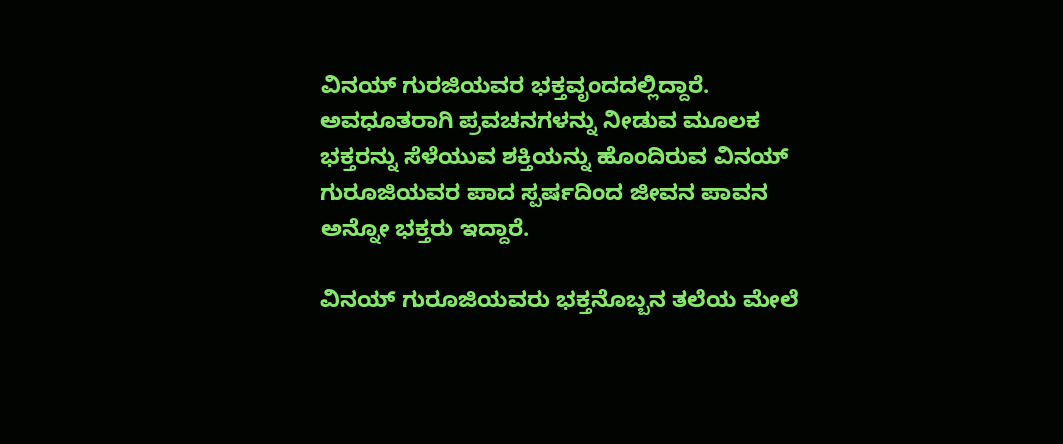ವಿನಯ್ ಗುರಜಿಯವರ ಭಕ್ತವೃಂದದಲ್ಲಿದ್ದಾರೆ. ಅವಧೂತರಾಗಿ ಪ್ರವಚನಗಳನ್ನು ನೀಡುವ ಮೂಲಕ ಭಕ್ತರನ್ನು ಸೆಳೆಯುವ ಶಕ್ತಿಯನ್ನು ಹೊಂದಿರುವ ವಿನಯ್ ಗುರೂಜಿಯವರ ಪಾದ ಸ್ಪರ್ಷದಿಂದ ಜೀವನ ಪಾವನ ಅನ್ನೋ ಭಕ್ತರು ಇದ್ದಾರೆ.

ವಿನಯ್ ಗುರೂಜಿಯವರು ಭಕ್ತನೊಬ್ಬನ ತಲೆಯ ಮೇಲೆ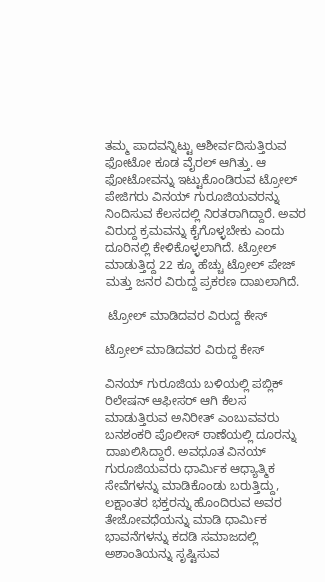ತಮ್ಮ ಪಾದವನ್ನಿಟ್ಟು ಆಶೀರ್ವದಿಸುತ್ತಿರುವ ಫೋಟೋ ಕೂಡ ವೈರಲ್ ಆಗಿತ್ತು. ಆ ಫೋಟೋವನ್ನು ಇಟ್ಟುಕೊಂಡಿರುವ ಟ್ರೋಲ್ ಪೇಜಿಗರು ವಿನಯ್ ಗುರೂಜಿಯವರನ್ನು ನಿಂದಿಸುವ ಕೆಲಸದಲ್ಲಿ ನಿರತರಾಗಿದ್ದಾರೆ. ಅವರ ವಿರುದ್ದ ಕ್ರಮವನ್ನು ಕೈಗೊಳ್ಳಬೇಕು ಎಂದು ದೂರಿನಲ್ಲಿ ಕೇಳಿಕೊಳ್ಳಲಾಗಿದೆ. ಟ್ರೋಲ್ ಮಾಡುತ್ತಿದ್ದ 22 ಕ್ಕೂ ಹೆಚ್ಚು ಟ್ರೋಲ್ ಪೇಜ್ ಮತ್ತು ಜನರ ವಿರುದ್ದ ಪ್ರಕರಣ ದಾಖಲಾಗಿದೆ.

 ಟ್ರೋಲ್ ಮಾಡಿದವರ ವಿರುದ್ದ ಕೇಸ್

ಟ್ರೋಲ್ ಮಾಡಿದವರ ವಿರುದ್ದ ಕೇಸ್

ವಿನಯ್ ಗುರೂಜಿಯ ಬಳಿಯಲ್ಲಿ ಪಬ್ಲಿಕ್ ರಿಲೇಷನ್ ಆಫೀಸರ್ ಆಗಿ ಕೆಲಸ ಮಾಡುತ್ತಿರುವ ಅನಿರೀತ್ ಎಂಬುವವರು ಬನಶಂಕರಿ ಪೊಲೀಸ್ ಠಾಣೆಯಲ್ಲಿ ದೂರನ್ನು ದಾಖಲಿಸಿದ್ದಾರೆ. ಅವಧೂತ ವಿನಯ್ ಗುರೂಜಿಯವರು ಧಾರ್ಮಿಕ ಆಧ್ಯಾತ್ಮಿಕ ಸೇವೆಗಳನ್ನು ಮಾಡಿಕೊಂಡು ಬರುತ್ತಿದ್ದು, ಲಕ್ಷಾಂತರ ಭಕ್ತರನ್ನು ಹೊಂದಿರುವ ಅವರ ತೇಜೋವಧೆಯನ್ನು ಮಾಡಿ ಧಾರ್ಮಿಕ ಭಾವನೆಗಳನ್ನು ಕದಡಿ ಸಮಾಜದಲ್ಲಿ ಅಶಾಂತಿಯನ್ನು ಸೃಷ್ಟಿಸುವ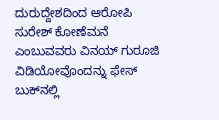ದುರುದ್ದೇಶದಿಂದ ಆರೋಪಿ ಸುರೇಶ್ ಕೋಣೆಮನೆ ಎಂಬುವವರು ವಿನಯ್ ಗುರೂಜಿ ವಿಡಿಯೋವೊಂದನ್ನು ಫೇಸ್ ಬುಕ್‌ನಲ್ಲಿ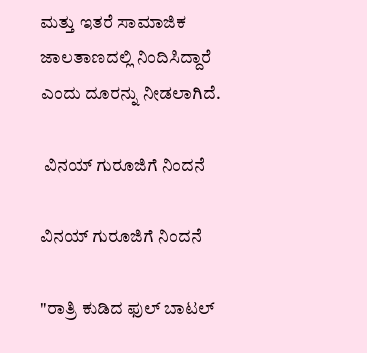ಮತ್ತು ಇತರೆ ಸಾಮಾಜಿಕ ಜಾಲತಾಣದಲ್ಲಿ ನಿಂದಿಸಿದ್ದಾರೆ ಎಂದು ದೂರನ್ನು ನೀಡಲಾಗಿದೆ.

 ವಿನಯ್ ಗುರೂಜಿಗೆ ನಿಂದನೆ

ವಿನಯ್ ಗುರೂಜಿಗೆ ನಿಂದನೆ

"ರಾತ್ರಿ ಕುಡಿದ ಫುಲ್ ಬಾಟಲ್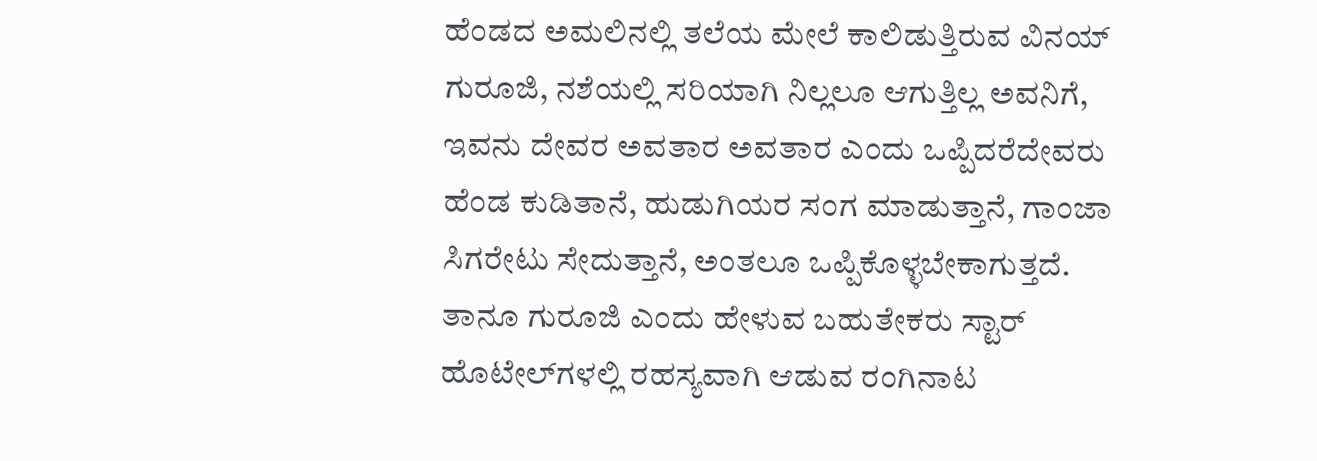ಹೆಂಡದ ಅಮಲಿನಲ್ಲಿ ತಲೆಯ ಮೇಲೆ ಕಾಲಿಡುತ್ತಿರುವ ವಿನಯ್ ಗುರೂಜಿ, ನಶೆಯಲ್ಲಿ ಸರಿಯಾಗಿ ನಿಲ್ಲಲೂ ಆಗುತ್ತಿಲ್ಲ ಅವನಿಗೆ, ಇವನು ದೇವರ ಅವತಾರ ಅವತಾರ ಎಂದು ಒಪ್ಪಿದರೆದೇವರು ಹೆಂಡ ಕುಡಿತಾನೆ, ಹುಡುಗಿಯರ ಸಂಗ ಮಾಡುತ್ತಾನೆ, ಗಾಂಜಾ ಸಿಗರೇಟು ಸೇದುತ್ತಾನೆ, ಅಂತಲೂ ಒಪ್ಪಿಕೊಳ್ಳಬೇಕಾಗುತ್ತದೆ. ತಾನೂ ಗುರೂಜಿ ಎಂದು ಹೇಳುವ ಬಹುತೇಕರು ಸ್ಟಾರ್ ಹೊಟೇಲ್‌ಗಳಲ್ಲಿ ರಹಸ್ಯವಾಗಿ ಆಡುವ ರಂಗಿನಾಟ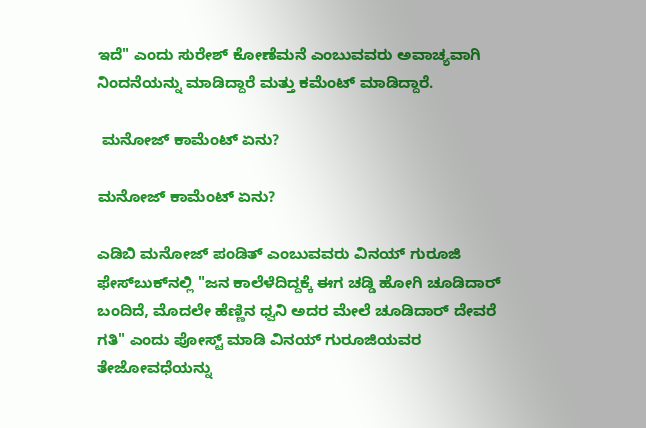ಇದೆ" ಎಂದು ಸುರೇಶ್ ಕೋಣೆಮನೆ ಎಂಬುವವರು ಅವಾಚ್ಯವಾಗಿ ನಿಂದನೆಯನ್ನು ಮಾಡಿದ್ದಾರೆ ಮತ್ತು ಕಮೆಂಟ್ ಮಾಡಿದ್ದಾರೆ.

 ಮನೋಜ್ ಕಾಮೆಂಟ್ ಏನು?

ಮನೋಜ್ ಕಾಮೆಂಟ್ ಏನು?

ಎಡಿಬಿ ಮನೋಜ್ ಪಂಡಿತ್ ಎಂಬುವವರು ವಿನಯ್ ಗುರೂಜಿ ಫೇಸ್‌ಬುಕ್‌ನಲ್ಲಿ "ಜನ ಕಾಲೆಳೆದಿದ್ದಕ್ಕೆ ಈಗ ಚಡ್ಡಿ ಹೋಗಿ ಚೂಡಿದಾರ್ ಬಂದಿದೆ, ಮೊದಲೇ ಹೆಣ್ಣಿನ ಧ್ವನಿ ಅದರ ಮೇಲೆ ಚೂಡಿದಾರ್ ದೇವರೆ ಗತಿ" ಎಂದು ಪೋಸ್ಟ್ ಮಾಡಿ ವಿನಯ್ ಗುರೂಜಿಯವರ ತೇಜೋವಧೆಯನ್ನು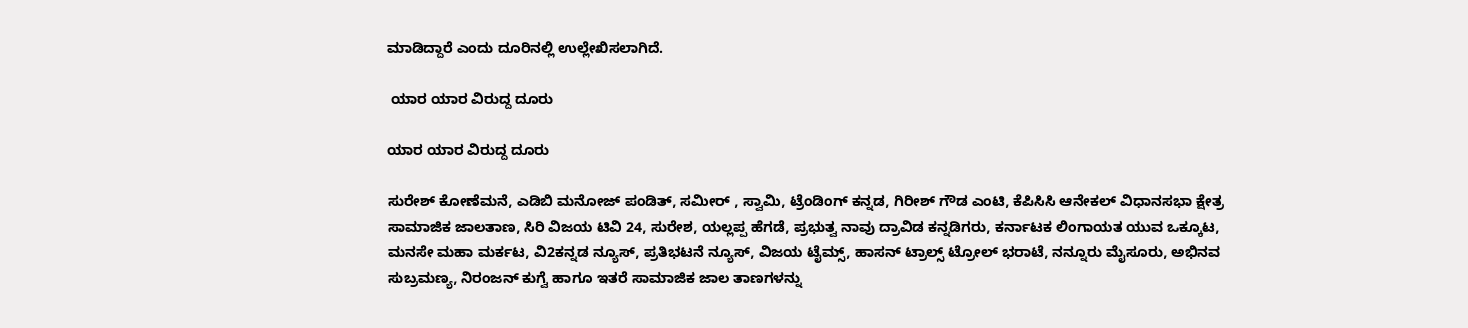ಮಾಡಿದ್ದಾರೆ ಎಂದು ದೂರಿನಲ್ಲಿ ಉಲ್ಲೇಖಿಸಲಾಗಿದೆ.

 ಯಾರ ಯಾರ ವಿರುದ್ದ ದೂರು

ಯಾರ ಯಾರ ವಿರುದ್ದ ದೂರು

ಸುರೇಶ್ ಕೋಣೆಮನೆ, ಎಡಿಬಿ ಮನೋಜ್ ಪಂಡಿತ್, ಸಮೀರ್ , ಸ್ವಾಮಿ, ಟ್ರೆಂಡಿಂಗ್ ಕನ್ನಡ, ಗಿರೀಶ್ ಗೌಡ ಎಂಟಿ, ಕೆಪಿಸಿಸಿ ಆನೇಕಲ್ ವಿಧಾನಸಭಾ ಕ್ಷೇತ್ರ ಸಾಮಾಜಿಕ ಜಾಲತಾಣ, ಸಿರಿ ವಿಜಯ ಟಿವಿ 24, ಸುರೇಶ, ಯಲ್ಲಪ್ಪ ಹೆಗಡೆ, ಪ್ರಭುತ್ವ ನಾವು ದ್ರಾವಿಡ ಕನ್ನಡಿಗರು, ಕರ್ನಾಟಕ ಲಿಂಗಾಯತ ಯುವ ಒಕ್ಕೂಟ, ಮನಸೇ ಮಹಾ ಮರ್ಕಟ, ವಿ2ಕನ್ನಡ ನ್ಯೂಸ್, ಪ್ರತಿಭಟನೆ ನ್ಯೂಸ್, ವಿಜಯ ಟೈಮ್ಸ್, ಹಾಸನ್ ಟ್ರಾಲ್ಸ್ ಟ್ರೋಲ್ ಭರಾಟೆ, ನನ್ನೂರು ಮೈಸೂರು, ಅಭಿನವ ಸುಬ್ರಮಣ್ಯ, ನಿರಂಜನ್ ಕುಗ್ವೆ ಹಾಗೂ ಇತರೆ ಸಾಮಾಜಿಕ ಜಾಲ ತಾಣಗಳನ್ನು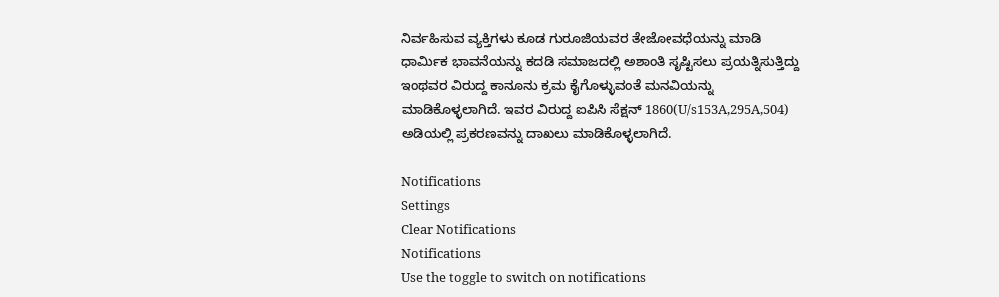ನಿರ್ವಹಿಸುವ ವ್ಯಕ್ತಿಗಳು ಕೂಡ ಗುರೂಜಿಯವರ ತೇಜೋವಧೆಯನ್ನು ಮಾಡಿ ಧಾರ್ಮಿಕ ಭಾವನೆಯನ್ನು ಕದಡಿ ಸಮಾಜದಲ್ಲಿ ಅಶಾಂತಿ ಸೃಷ್ಟಿಸಲು ಪ್ರಯತ್ನಿಸುತ್ತಿದ್ದು ಇಂಥವರ ವಿರುದ್ದ ಕಾನೂನು ಕ್ರಮ ಕೈಗೊಳ್ಳುವಂತೆ ಮನವಿಯನ್ನು ಮಾಡಿಕೊಳ್ಳಲಾಗಿದೆ. ಇವರ ವಿರುದ್ದ ಐಪಿಸಿ ಸೆಕ್ಷನ್ 1860(U/s153A,295A,504) ಅಡಿಯಲ್ಲಿ ಪ್ರಕರಣವನ್ನು ದಾಖಲು ಮಾಡಿಕೊಳ್ಳಲಾಗಿದೆ.

Notifications
Settings
Clear Notifications
Notifications
Use the toggle to switch on notifications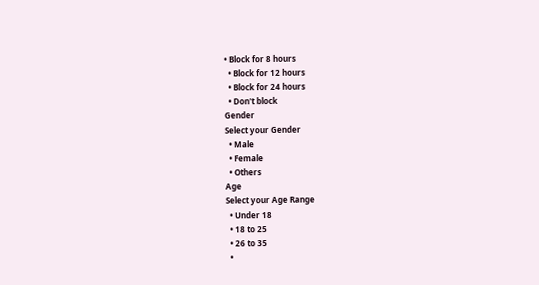• Block for 8 hours
  • Block for 12 hours
  • Block for 24 hours
  • Don't block
Gender
Select your Gender
  • Male
  • Female
  • Others
Age
Select your Age Range
  • Under 18
  • 18 to 25
  • 26 to 35
  •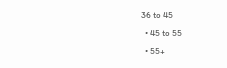36 to 45
  • 45 to 55
  • 55+